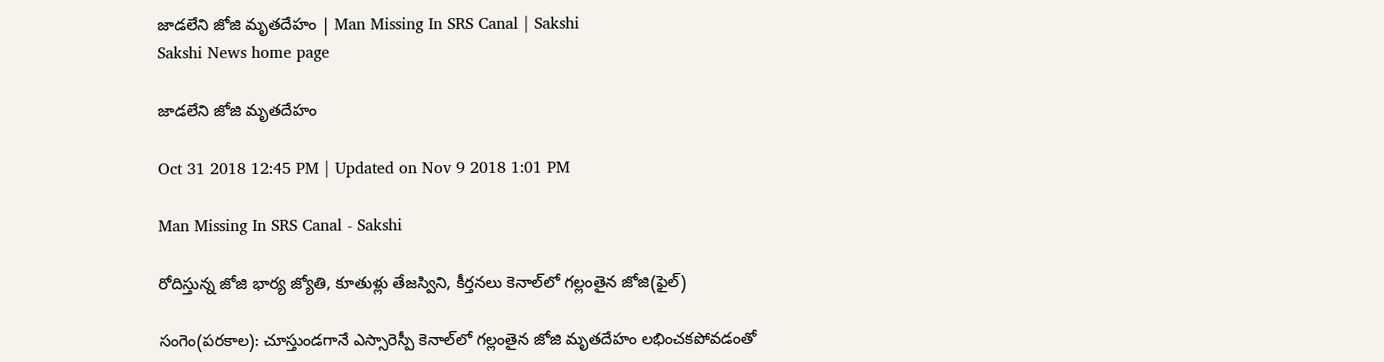జాడలేని జోజి మృతదేహం | Man Missing In SRS Canal | Sakshi
Sakshi News home page

జాడలేని జోజి మృతదేహం

Oct 31 2018 12:45 PM | Updated on Nov 9 2018 1:01 PM

Man Missing In SRS Canal - Sakshi

రోదిస్తున్న జోజి భార్య జ్యోతి, కూతుళ్లు తేజస్విని, కీర్తనలు కెనాల్‌లో గల్లంతైన జోజి(ఫైల్‌)

సంగెం(పరకాల): చూస్తుండగానే ఎస్సారెస్పీ కెనాల్‌లో గల్లంతైన జోజి మృతదేహం లభించకపోవడంతో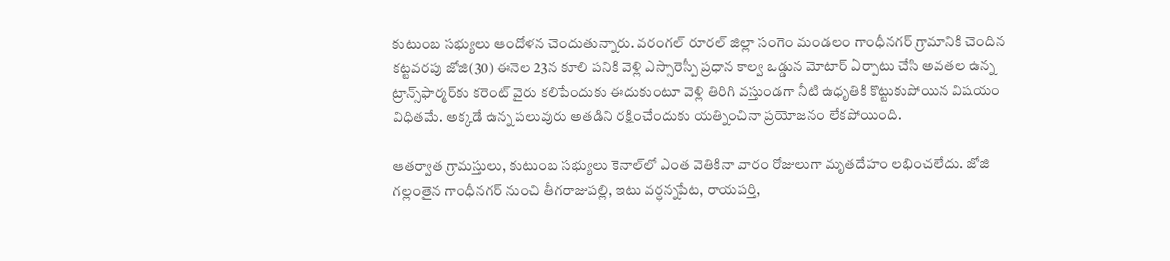కుటుంబ సభ్యులు ఆందోళన చెందుతున్నారు. వరంగల్‌ రూరల్‌ జిల్లా సంగెం మండలం గాంధీనగర్‌ గ్రామానికి చెందిన కట్టవరపు జోజి(30) ఈనెల 23న కూలి పనికి వెళ్లి ఎస్సారెస్పీ ప్రధాన కాల్వ ఒడ్డున మోటార్‌ ఏర్పాటు చేసి అవతల ఉన్న ట్రాన్స్‌ఫార్మర్‌కు కరెంట్‌ వైరు కలిపేందుకు ఈదుకుంటూ వెళ్లి తిరిగి వస్తుండగా నీటి ఉధృతికి కొట్టుకుపోయిన విషయం విధితమే. అక్కడే ఉన్న పలువురు అతడిని రక్షించేందుకు యత్నించినా ప్రయోజనం లేకపోయింది.

ఆతర్వాత గ్రామస్తులు, కుటుంబ సభ్యులు కెనాల్‌లో ఎంత వెతికినా వారం రోజులుగా మృతదేహం లభించలేదు. జోజి గల్లంతైన గాంధీనగర్‌ నుంచి తీగరాజుపల్లి, ఇటు వర్ధన్నపేట, రాయపర్తి,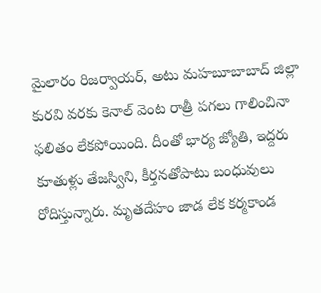మైలారం రిజర్వాయర్, అటు మహబూబాబాద్‌ జిల్లా కురవి వరకు కెనాల్‌ వెంట రాత్రీ పగలు గాలించినా ఫలితం లేకపోయింది. దీంతో భార్య జ్యోతి, ఇద్దరు కూతుళ్లు తేజస్విని, కీర్తనతోపాటు బంధువులు రోదిస్తున్నారు. మృతదేహం జాడ లేక కర్మకాండ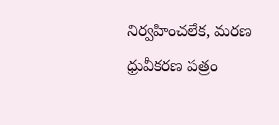నిర్వహించలేక, మరణ ధ్రువీకరణ పత్రం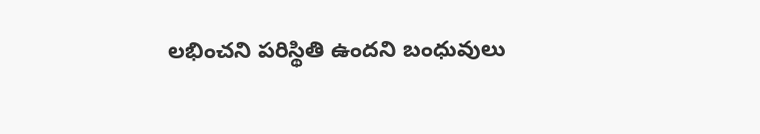లభించని పరిస్థితి ఉందని బంధువులు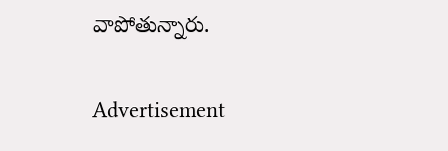వాపోతున్నారు.

Advertisement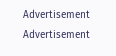Advertisement
Advertisement